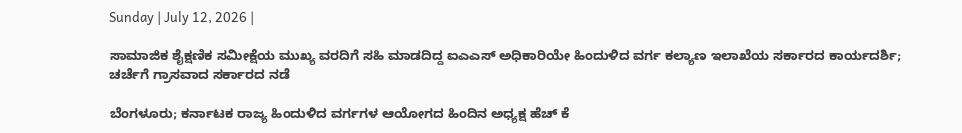Sunday | July 12, 2026 |

ಸಾಮಾಜಿಕ ಶೈಕ್ಷಣಿಕ ಸಮೀಕ್ಷೆಯ ಮುಖ್ಯ ವರದಿಗೆ ಸಹಿ ಮಾಡದಿದ್ದ ಐಎಎಸ್ ಅಧಿಕಾರಿಯೇ ಹಿಂದುಳಿದ ವರ್ಗ ಕಲ್ಯಾಣ ಇಲಾಖೆಯ ಸರ್ಕಾರದ ಕಾರ್ಯದರ್ಶಿ; ಚರ್ಚೆಗೆ ಗ್ರಾಸವಾದ ಸರ್ಕಾರದ ನಡೆ

ಬೆಂಗಳೂರು; ಕರ್ನಾಟಕ ರಾಜ್ಯ ಹಿಂದುಳಿದ ವರ್ಗಗಳ ಆಯೋಗದ ಹಿಂದಿನ ಅಧ್ಯಕ್ಷ ಹೆಚ್‌ ಕೆ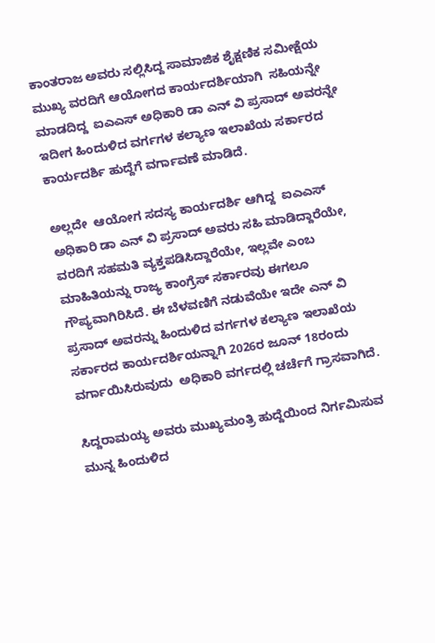ಕಾಂತರಾಜ ಅವರು ಸಲ್ಲಿಸಿದ್ದ ಸಾಮಾಜಿಕ ಶೈಕ್ಷಣಿಕ ಸಮೀಕ್ಷೆಯ ಮುಖ್ಯ ವರದಿಗೆ ಆಯೋಗದ ಕಾರ್ಯದರ್ಶಿಯಾಗಿ  ಸಹಿಯನ್ನೇ ಮಾಡದಿದ್ದ  ಐಎಎಸ್ ಅಧಿಕಾರಿ ಡಾ ಎನ್ ವಿ ಪ್ರಸಾದ್‌ ಅವರನ್ನೇ ಇದೀಗ ಹಿಂದುಳಿದ ವರ್ಗಗಳ ಕಲ್ಯಾಣ ಇಲಾಖೆಯ ಸರ್ಕಾರದ ಕಾರ್ಯದರ್ಶಿ ಹುದ್ದೆಗೆ ವರ್ಗಾವಣೆ ಮಾಡಿದೆ.

ಅಲ್ಲದೇ  ಆಯೋಗ ಸದಸ್ಯ ಕಾರ್ಯದರ್ಶಿ ಆಗಿದ್ದ  ಐಎಎಸ್ ಅಧಿಕಾರಿ ಡಾ ಎನ್‌ ವಿ ಪ್ರಸಾದ್‌ ಅವರು ಸಹಿ ಮಾಡಿದ್ದಾರೆಯೇ, ವರದಿಗೆ ಸಹಮತಿ ವ್ಯಕ್ತಪಡಿಸಿದ್ದಾರೆಯೇ, ಇಲ್ಲವೇ ಎಂಬ ಮಾಹಿತಿಯನ್ನು ರಾಜ್ಯ ಕಾಂಗ್ರೆಸ್‌ ಸರ್ಕಾರವು ಈಗಲೂ  ಗೌಪ್ಯವಾಗಿರಿಸಿದೆ. ಈ ಬೆಳವಣಿಗೆ ನಡುವೆಯೇ ಇದೇ ಎನ್‌ ವಿ ಪ್ರಸಾದ್‌ ಅವರನ್ನು ಹಿಂದುಳಿದ ವರ್ಗಗಳ ಕಲ್ಯಾಣ ಇಲಾಖೆಯ ಸರ್ಕಾರದ ಕಾರ್ಯದರ್ಶಿಯನ್ನಾಗಿ 2026ರ ಜೂನ್ 18ರಂದು ವರ್ಗಾಯಿಸಿರುವುದು  ಅಧಿಕಾರಿ ವರ್ಗದಲ್ಲಿ ಚರ್ಚೆಗೆ ಗ್ರಾಸವಾಗಿದೆ.

ಸಿದ್ದರಾಮಯ್ಯ ಅವರು ಮುಖ್ಯಮಂತ್ರಿ ಹುದ್ದೆಯಿಂದ ನಿರ್ಗಮಿಸುವ ಮುನ್ನ ಹಿಂದುಳಿದ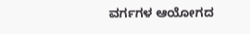ವರ್ಗಗಳ ಆಯೋಗದ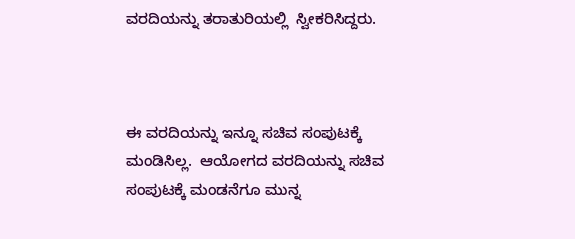ವರದಿಯನ್ನು ತರಾತುರಿಯಲ್ಲಿ  ಸ್ವೀಕರಿಸಿದ್ದರು.



ಈ ವರದಿಯನ್ನು ಇನ್ನೂ ಸಚಿವ ಸಂಪುಟಕ್ಕೆ ಮಂಡಿಸಿಲ್ಲ.  ಆಯೋಗದ ವರದಿಯನ್ನು ಸಚಿವ ಸಂಪುಟಕ್ಕೆ ಮಂಡನೆಗೂ ಮುನ್ನ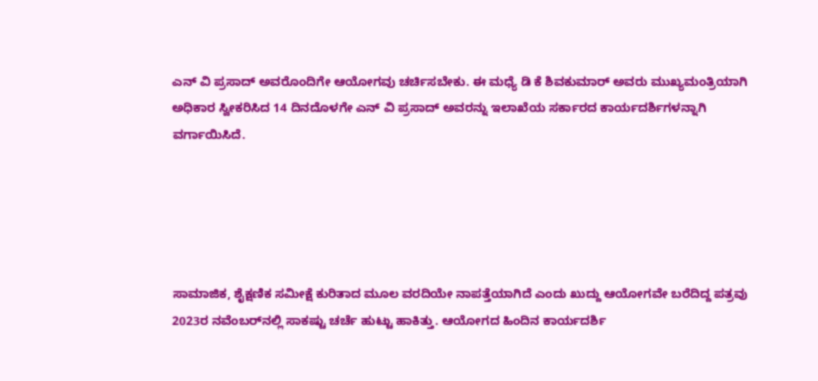ಎನ್‌ ವಿ ಪ್ರಸಾದ್‌ ಅವರೊಂದಿಗೇ ಆಯೋಗವು ಚರ್ಚಿಸಬೇಕು. ಈ ಮಧ್ಯೆ ಡಿ ಕೆ ಶಿವಕುಮಾರ್ ಅವರು ಮುಖ್ಯಮಂತ್ರಿಯಾಗಿ ಅಧಿಕಾರ ಸ್ವೀಕರಿಸಿದ 14 ದಿನದೊಳಗೇ ಎನ್ ವಿ ಪ್ರಸಾದ್‌ ಅವರನ್ನು ಇಲಾಖೆಯ ಸರ್ಕಾರದ ಕಾರ್ಯದರ್ಶಿಗಳನ್ನಾಗಿ ವರ್ಗಾಯಿಸಿದೆ.





ಸಾಮಾಜಿಕ, ಶೈಕ್ಷಣಿಕ ಸಮೀಕ್ಷೆ ಕುರಿತಾದ ಮೂಲ ವರದಿಯೇ ನಾಪತ್ತೆಯಾಗಿದೆ ಎಂದು ಖುದ್ದು ಆಯೋಗವೇ ಬರೆದಿದ್ದ ಪತ್ರವು 2023ರ ನವೆಂಬರ್‍‌ನಲ್ಲಿ ಸಾಕಷ್ಟು ಚರ್ಚೆ ಹುಟ್ಟು ಹಾಕಿತ್ತು. ಆಯೋಗದ ಹಿಂದಿನ ಕಾರ್ಯದರ್ಶಿ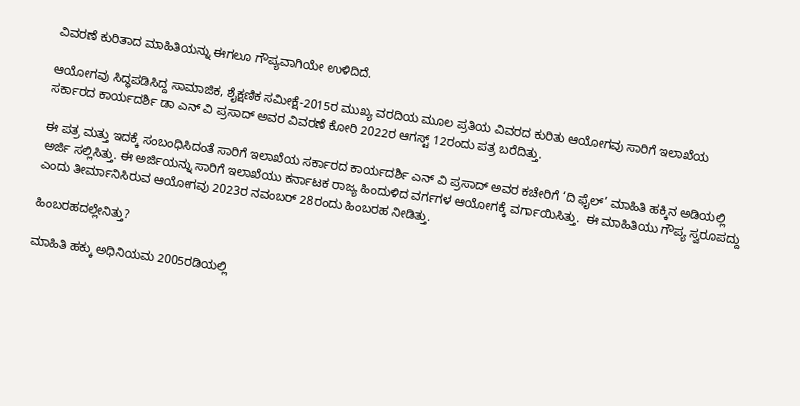ವಿವರಣೆ ಕುರಿತಾದ ಮಾಹಿತಿಯನ್ನು ಈಗಲೂ ಗೌಪ್ಯವಾಗಿಯೇ ಉಳಿದಿದೆ.

ಆಯೋಗವು ಸಿದ್ಧಪಡಿಸಿದ್ದ ಸಾಮಾಜಿಕ, ಶೈಕ್ಷಣಿಕ ಸಮೀಕ್ಷೆ-2015ರ ಮುಖ್ಯ ವರದಿಯ ಮೂಲ ಪ್ರತಿಯ ವಿವರದ ಕುರಿತು ಆಯೋಗವು ಸಾರಿಗೆ ಇಲಾಖೆಯ ಸರ್ಕಾರದ ಕಾರ್ಯದರ್ಶಿ ಡಾ ಎನ್‌ ವಿ ಪ್ರಸಾದ್‌ ಅವರ ವಿವರಣೆ ಕೋರಿ 2022ರ ಆಗಸ್ಟ್‌ 12ರಂದು ಪತ್ರ ಬರೆದಿತ್ತು.

ಈ ಪತ್ರ ಮತ್ತು ಇದಕ್ಕೆ ಸಂಬಂಧಿಸಿದಂತೆ ಸಾರಿಗೆ ಇಲಾಖೆಯ ಸರ್ಕಾರದ ಕಾರ್ಯದರ್ಶಿ ಎನ್‌ ವಿ ಪ್ರಸಾದ್‌ ಅವರ ಕಚೇರಿಗೆ ‘ದಿ ಫೈಲ್‌’ ಮಾಹಿತಿ ಹಕ್ಕಿನ ಅಡಿಯಲ್ಲಿ ಅರ್ಜಿ ಸಲ್ಲಿಸಿತ್ತು. ಈ ಅರ್ಜಿಯನ್ನು ಸಾರಿಗೆ ಇಲಾಖೆಯು ಕರ್ನಾಟಕ ರಾಜ್ಯ ಹಿಂದುಳಿದ ವರ್ಗಗಳ ಆಯೋಗಕ್ಕೆ ವರ್ಗಾಯಿಸಿತ್ತು.  ಈ ಮಾಹಿತಿಯು ಗೌಪ್ಯ ಸ್ವರೂಪದ್ದು ಎಂದು ತೀರ್ಮಾನಿಸಿರುವ ಆಯೋಗವು 2023ರ ನವಂಬರ್‍‌ 28ರಂದು ಹಿಂಬರಹ ನೀಡಿತ್ತು.

ಹಿಂಬರಹದಲ್ಲೇನಿತ್ತು?

ಮಾಹಿತಿ ಹಕ್ಕು ಅಧಿನಿಯಮ 2005ರಡಿಯಲ್ಲಿ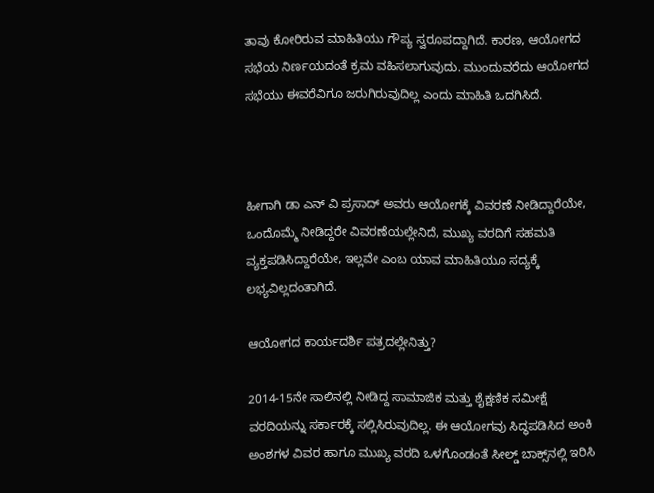ತಾವು ಕೋರಿರುವ ಮಾಹಿತಿಯು ಗೌಪ್ಯ ಸ್ವರೂಪದ್ದಾಗಿದೆ. ಕಾರಣ, ಆಯೋಗದ ಸಭೆಯ ನಿರ್ಣಯದಂತೆ ಕ್ರಮ ವಹಿಸಲಾಗುವುದು. ಮುಂದುವರೆದು ಆಯೋಗದ ಸಭೆಯು ಈವರೆವಿಗೂ ಜರುಗಿರುವುದಿಲ್ಲ ಎಂದು ಮಾಹಿತಿ ಒದಗಿಸಿದೆ.



ಹೀಗಾಗಿ ಡಾ ಎನ್‌ ವಿ ಪ್ರಸಾದ್‌ ಅವರು ಆಯೋಗಕ್ಕೆ ವಿವರಣೆ ನೀಡಿದ್ದಾರೆಯೇ, ಒಂದೊಮ್ಮೆ ನೀಡಿದ್ದರೇ ವಿವರಣೆಯಲ್ಲೇನಿದೆ, ಮುಖ್ಯ ವರದಿಗೆ ಸಹಮತಿ ವ್ಯಕ್ತಪಡಿಸಿದ್ದಾರೆಯೇ, ಇಲ್ಲವೇ ಎಂಬ ಯಾವ ಮಾಹಿತಿಯೂ ಸದ್ಯಕ್ಕೆ ಲಭ್ಯವಿಲ್ಲದಂತಾಗಿದೆ.

ಆಯೋಗದ ಕಾರ್ಯದರ್ಶಿ ಪತ್ರದಲ್ಲೇನಿತ್ತು?

2014-15ನೇ ಸಾಲಿನಲ್ಲಿ ನೀಡಿದ್ದ ಸಾಮಾಜಿಕ ಮತ್ತು ಶೈಕ್ಷಣಿಕ ಸಮೀಕ್ಷೆ ವರದಿಯನ್ನು ಸರ್ಕಾರಕ್ಕೆ ಸಲ್ಲಿಸಿರುವುದಿಲ್ಲ. ಈ ಆಯೋಗವು ಸಿದ್ಧಪಡಿಸಿದ ಅಂಕಿ ಅಂಶಗಳ ವಿವರ ಹಾಗೂ ಮುಖ್ಯ ವರದಿ ಒಳಗೊಂಡಂತೆ ಸೀಲ್ಡ್‌ ಬಾಕ್ಸ್‌ನಲ್ಲಿ ಇರಿಸಿ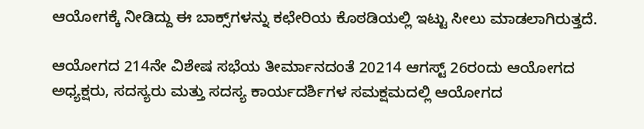ಆಯೋಗಕ್ಕೆ ನೀಡಿದ್ದು ಈ ಬಾಕ್ಸ್‌ಗಳನ್ನು ಕಛೇರಿಯ ಕೊಠಡಿಯಲ್ಲಿ ಇಟ್ಟು ಸೀಲು ಮಾಡಲಾಗಿರುತ್ತದೆ.

ಆಯೋಗದ 214ನೇ ವಿಶೇಷ ಸಭೆಯ ತೀರ್ಮಾನದಂತೆ 20214 ಆಗಸ್ಟ್‌ 26ರಂದು ಆಯೋಗದ ಅಧ್ಯಕ್ಷರು, ಸದಸ್ಯರು ಮತ್ತು ಸದಸ್ಯ ಕಾರ್ಯದರ್ಶಿಗಳ ಸಮಕ್ಷಮದಲ್ಲಿ ಆಯೋಗದ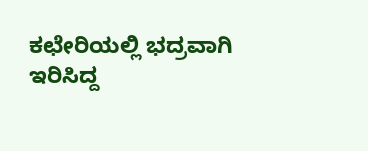ಕಛೇರಿಯಲ್ಲಿ ಭದ್ರವಾಗಿ ಇರಿಸಿದ್ದ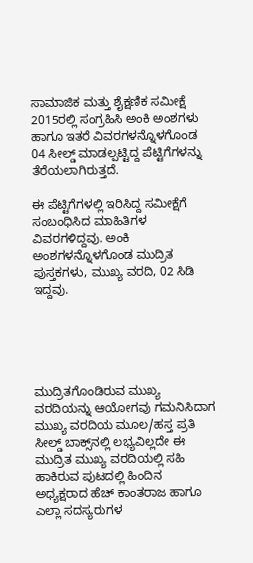ಸಾಮಾಜಿಕ ಮತ್ತು ಶೈಕ್ಷಣಿಕ ಸಮೀಕ್ಷೆ 2015ರಲ್ಲಿ ಸಂಗ್ರಹಿಸಿ ಅಂಕಿ ಅಂಶಗಳು ಹಾಗೂ ಇತರೆ ವಿವರಗಳನ್ನೊಳಗೊಂಡ 04 ಸೀಲ್ಡ್‌ ಮಾಡಲ್ಪಟ್ಟಿದ್ದ ಪೆಟ್ಟಿಗೆಗಳನ್ನು ತೆರೆಯಲಾಗಿರುತ್ತದೆ.

ಈ ಪೆಟ್ಟಿಗೆಗಳಲ್ಲಿ ಇರಿಸಿದ್ದ ಸಮೀಕ್ಷೆಗೆ ಸಂಬಂಧಿಸಿದ ಮಾಹಿತಿಗಳ ವಿವರಗಳಿದ್ದವು. ಅಂಕಿ ಅಂಶಗಳನ್ನೊಳಗೊಂಡ ಮುದ್ರಿತ ಪುಸ್ತಕಗಳು, ಮುಖ್ಯ ವರದಿ, 02 ಸಿಡಿ ಇದ್ದವು.





ಮುದ್ರಿತಗೊಂಡಿರುವ ಮುಖ್ಯ ವರದಿಯನ್ನು ಆಯೋಗವು ಗಮನಿಸಿದಾಗ ಮುಖ್ಯ ವರದಿಯ ಮೂಲ/ಹಸ್ತ ಪ್ರತಿ ಸೀಲ್ಡ್‌ ಬಾಕ್ಸ್‌ನಲ್ಲಿ ಲಭ್ಯವಿಲ್ಲದೇ ಈ ಮುದ್ರಿತ ಮುಖ್ಯ ವರದಿಯಲ್ಲಿ ಸಹಿ ಹಾಕಿರುವ ಪುಟದಲ್ಲಿ ಹಿಂದಿನ ಅಧ್ಯಕ್ಷರಾದ ಹೆಚ್‌ ಕಾಂತರಾಜ ಹಾಗೂ ಎಲ್ಲಾ ಸದಸ್ಯರುಗಳ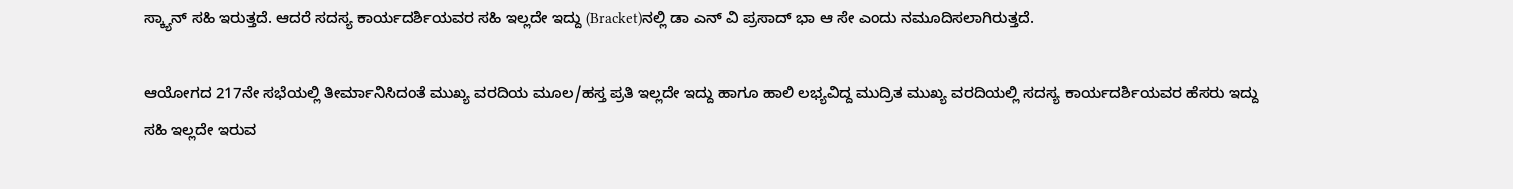ಸ್ಕ್ಯಾನ್‌ ಸಹಿ ಇರುತ್ತದೆ. ಆದರೆ ಸದಸ್ಯ ಕಾರ್ಯದರ್ಶಿಯವರ ಸಹಿ ಇಲ್ಲದೇ ಇದ್ದು (Bracket)ನಲ್ಲಿ ಡಾ ಎನ್‌ ವಿ ಪ್ರಸಾದ್‌ ಭಾ ಆ ಸೇ ಎಂದು ನಮೂದಿಸಲಾಗಿರುತ್ತದೆ.

ಆಯೋಗದ 217ನೇ ಸಭೆಯಲ್ಲಿ ತೀರ್ಮಾನಿಸಿದಂತೆ ಮುಖ್ಯ ವರದಿಯ ಮೂಲ/ಹಸ್ತ ಪ್ರತಿ ಇಲ್ಲದೇ ಇದ್ದು ಹಾಗೂ ಹಾಲಿ ಲಭ್ಯವಿದ್ದ ಮುದ್ರಿತ ಮುಖ್ಯ ವರದಿಯಲ್ಲಿ ಸದಸ್ಯ ಕಾರ್ಯದರ್ಶಿಯವರ ಹೆಸರು ಇದ್ದು ಸಹಿ ಇಲ್ಲದೇ ಇರುವ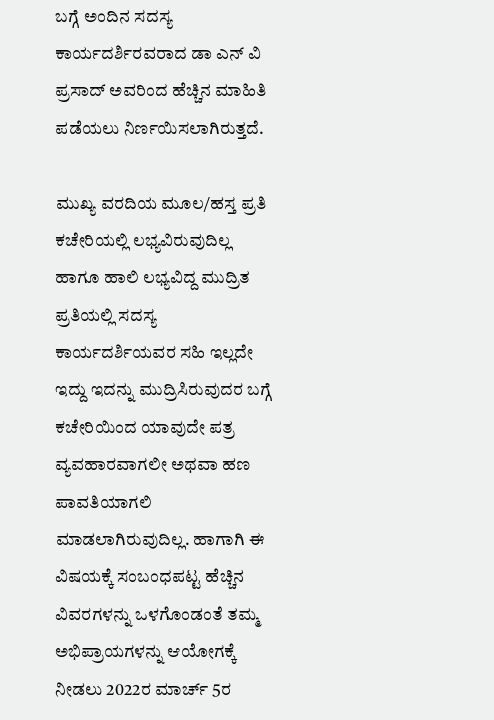ಬಗ್ಗೆ ಅಂದಿನ ಸದಸ್ಯ ಕಾರ್ಯದರ್ಶಿರವರಾದ ಡಾ ಎನ್‌ ವಿ ಪ್ರಸಾದ್‌ ಅವರಿಂದ ಹೆಚ್ಚಿನ ಮಾಹಿತಿ ಪಡೆಯಲು ನಿರ್ಣಯಿಸಲಾಗಿರುತ್ತದೆ.

ಮುಖ್ಯ ವರದಿಯ ಮೂಲ/ಹಸ್ತ ಪ್ರತಿ ಕಚೇರಿಯಲ್ಲಿ ಲಭ್ಯವಿರುವುದಿಲ್ಲ ಹಾಗೂ ಹಾಲಿ ಲಭ್ಯವಿದ್ದ ಮುದ್ರಿತ ಪ್ರತಿಯಲ್ಲಿ ಸದಸ್ಯ ಕಾರ್ಯದರ್ಶಿಯವರ ಸಹಿ ಇಲ್ಲದೇ ಇದ್ದು ಇದನ್ನು ಮುದ್ರಿಸಿರುವುದರ ಬಗ್ಗೆ ಕಚೇರಿಯಿಂದ ಯಾವುದೇ ಪತ್ರ ವ್ಯವಹಾರವಾಗಲೀ ಅಥವಾ ಹಣ ಪಾವತಿಯಾಗಲಿ ಮಾಡಲಾಗಿರುವುದಿಲ್ಲ. ಹಾಗಾಗಿ ಈ ವಿಷಯಕ್ಕೆ ಸಂಬಂಧಪಟ್ಟ ಹೆಚ್ಚಿನ ವಿವರಗಳನ್ನು ಒಳಗೊಂಡಂತೆ ತಮ್ಮ ಅಭಿಪ್ರಾಯಗಳನ್ನು ಆಯೋಗಕ್ಕೆ ನೀಡಲು 2022ರ ಮಾರ್ಚ್‌ 5ರ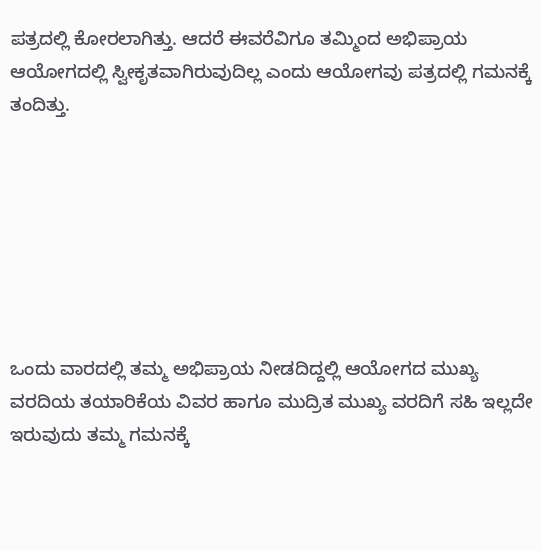ಪತ್ರದಲ್ಲಿ ಕೋರಲಾಗಿತ್ತು. ಆದರೆ ಈವರೆವಿಗೂ ತಮ್ಮಿಂದ ಅಭಿಪ್ರಾಯ ಆಯೋಗದಲ್ಲಿ ಸ್ವೀಕೃತವಾಗಿರುವುದಿಲ್ಲ ಎಂದು ಆಯೋಗವು ಪತ್ರದಲ್ಲಿ ಗಮನಕ್ಕೆ ತಂದಿತ್ತು.







ಒಂದು ವಾರದಲ್ಲಿ ತಮ್ಮ ಅಭಿಪ್ರಾಯ ನೀಡದಿದ್ದಲ್ಲಿ ಆಯೋಗದ ಮುಖ್ಯ ವರದಿಯ ತಯಾರಿಕೆಯ ವಿವರ ಹಾಗೂ ಮುದ್ರಿತ ಮುಖ್ಯ ವರದಿಗೆ ಸಹಿ ಇಲ್ಲದೇ ಇರುವುದು ತಮ್ಮ ಗಮನಕ್ಕೆ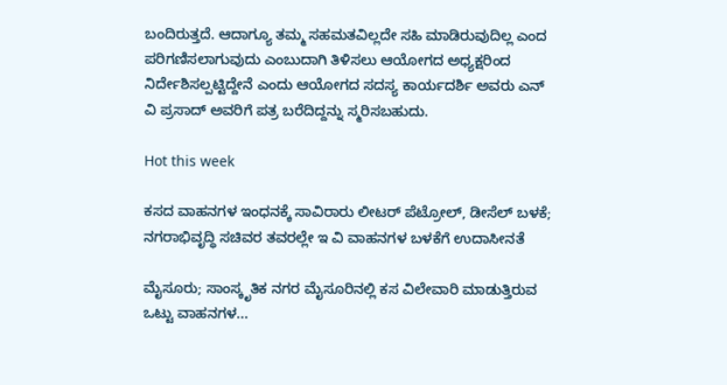ಬಂದಿರುತ್ತದೆ. ಆದಾಗ್ಯೂ ತಮ್ಮ ಸಹಮತವಿಲ್ಲದೇ ಸಹಿ ಮಾಡಿರುವುದಿಲ್ಲ ಎಂದ ಪರಿಗಣಿಸಲಾಗುವುದು ಎಂಬುದಾಗಿ ತಿಳಿಸಲು ಆಯೋಗದ ಅಧ್ಯಕ್ಷರಿಂದ ನಿರ್ದೇಶಿಸಲ್ಪಟ್ಟಿದ್ದೇನೆ ಎಂದು ಆಯೋಗದ ಸದಸ್ಯ ಕಾರ್ಯದರ್ಶಿ ಅವರು ಎನ್‌ ವಿ ಪ್ರಸಾದ್‌ ಅವರಿಗೆ ಪತ್ರ ಬರೆದಿದ್ದನ್ನು ಸ್ಮರಿಸಬಹುದು.

Hot this week

ಕಸದ ವಾಹನಗಳ ಇಂಧನಕ್ಕೆ ಸಾವಿರಾರು ಲೀಟರ್‌ ಪೆಟ್ರೋಲ್, ಡೀಸೆಲ್ ಬಳಕೆ; ನಗರಾಭಿವೃದ್ಧಿ ಸಚಿವರ ತವರಲ್ಲೇ ಇ ವಿ ವಾಹನಗಳ ಬಳಕೆಗೆ ಉದಾಸೀನತೆ

ಮೈಸೂರು; ಸಾಂಸ್ಕೃತಿಕ ನಗರ ಮೈಸೂರಿನಲ್ಲಿ ಕಸ ವಿಲೇವಾರಿ ಮಾಡುತ್ತಿರುವ ಒಟ್ಟು ವಾಹನಗಳ...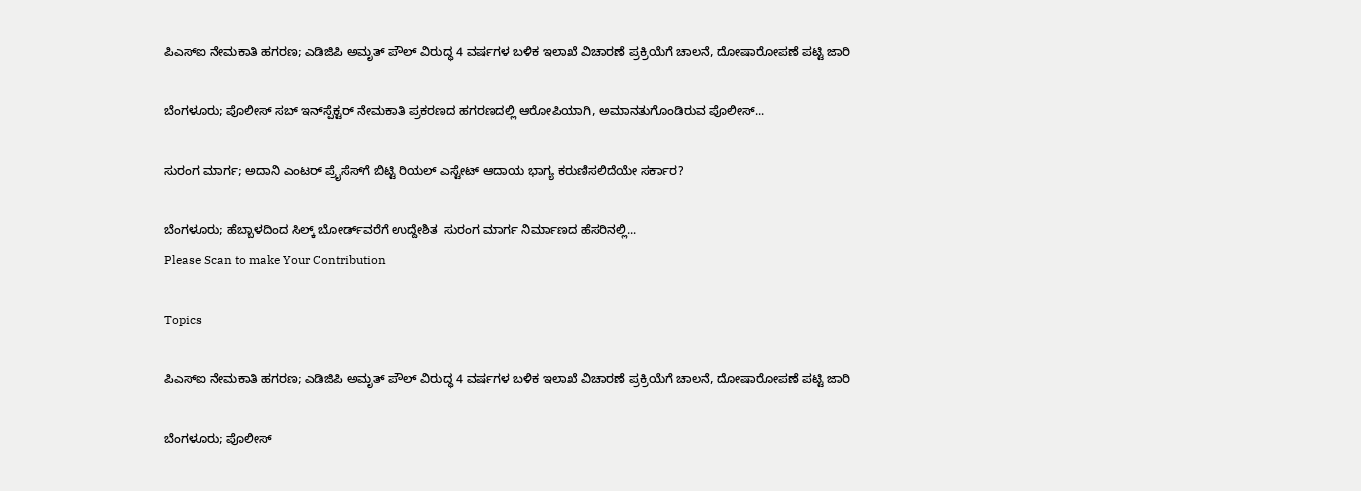ಪಿಎಸ್‌ಐ ನೇಮಕಾತಿ ಹಗರಣ; ಎಡಿಜಿಪಿ ಅಮೃತ್‌ ಪೌಲ್ ವಿರುದ್ಧ 4 ವರ್ಷಗಳ ಬಳಿಕ ಇಲಾಖೆ ವಿಚಾರಣೆ ಪ್ರಕ್ರಿಯೆಗೆ ಚಾಲನೆ, ದೋಷಾರೋಪಣೆ ಪಟ್ಟಿ ಜಾರಿ

ಬೆಂಗಳೂರು; ಪೊಲೀಸ್‌ ಸಬ್‌ ಇನ್‌ಸ್ಪೆಕ್ಟರ್‌ ನೇಮಕಾತಿ ಪ್ರಕರಣದ ಹಗರಣದಲ್ಲಿ ಆರೋಪಿಯಾಗಿ, ಅಮಾನತುಗೊಂಡಿರುವ ಪೊಲೀಸ್‌...

ಸುರಂಗ ಮಾರ್ಗ; ಅದಾನಿ ಎಂಟರ್ ಪ್ರೈಸೆಸ್‌ಗೆ ಬಿಟ್ಟಿ ರಿಯಲ್‌ ಎಸ್ಟೇಟ್‌ ಆದಾಯ ಭಾಗ್ಯ ಕರುಣಿಸಲಿದೆಯೇ ಸರ್ಕಾರ?

ಬೆಂಗಳೂರು; ಹೆಬ್ಬಾಳದಿಂದ ಸಿಲ್ಕ್ ಬೋರ್ಡ್‌ವರೆಗೆ ಉದ್ದೇಶಿತ  ಸುರಂಗ ಮಾರ್ಗ ನಿರ್ಮಾಣದ ಹೆಸರಿನಲ್ಲಿ...
Please Scan to make Your Contribution

Topics

ಪಿಎಸ್‌ಐ ನೇಮಕಾತಿ ಹಗರಣ; ಎಡಿಜಿಪಿ ಅಮೃತ್‌ ಪೌಲ್ ವಿರುದ್ಧ 4 ವರ್ಷಗಳ ಬಳಿಕ ಇಲಾಖೆ ವಿಚಾರಣೆ ಪ್ರಕ್ರಿಯೆಗೆ ಚಾಲನೆ, ದೋಷಾರೋಪಣೆ ಪಟ್ಟಿ ಜಾರಿ

ಬೆಂಗಳೂರು; ಪೊಲೀಸ್‌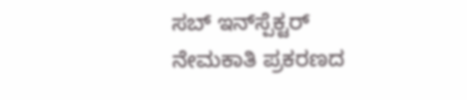ಸಬ್‌ ಇನ್‌ಸ್ಪೆಕ್ಟರ್‌ ನೇಮಕಾತಿ ಪ್ರಕರಣದ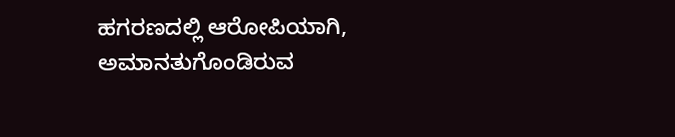ಹಗರಣದಲ್ಲಿ ಆರೋಪಿಯಾಗಿ, ಅಮಾನತುಗೊಂಡಿರುವ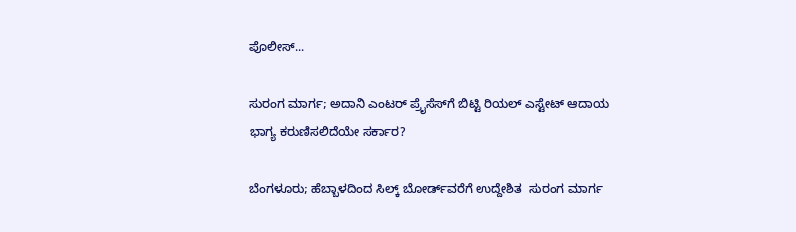ಪೊಲೀಸ್‌...

ಸುರಂಗ ಮಾರ್ಗ; ಅದಾನಿ ಎಂಟರ್ ಪ್ರೈಸೆಸ್‌ಗೆ ಬಿಟ್ಟಿ ರಿಯಲ್‌ ಎಸ್ಟೇಟ್‌ ಆದಾಯ ಭಾಗ್ಯ ಕರುಣಿಸಲಿದೆಯೇ ಸರ್ಕಾರ?

ಬೆಂಗಳೂರು; ಹೆಬ್ಬಾಳದಿಂದ ಸಿಲ್ಕ್ ಬೋರ್ಡ್‌ವರೆಗೆ ಉದ್ದೇಶಿತ  ಸುರಂಗ ಮಾರ್ಗ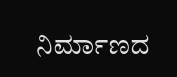ನಿರ್ಮಾಣದ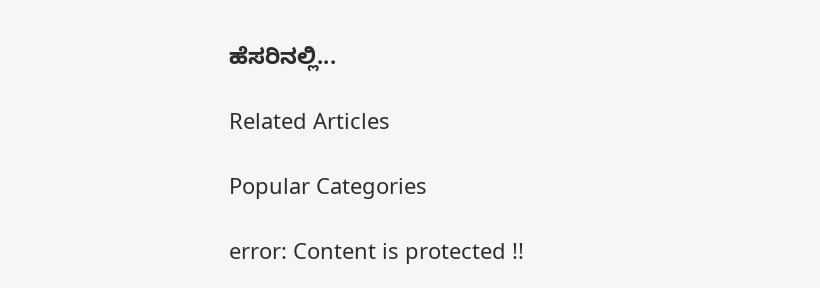ಹೆಸರಿನಲ್ಲಿ...

Related Articles

Popular Categories

error: Content is protected !!